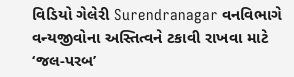વિડિયો ગેલેરી Surendranagar વનવિભાગે વન્યજીવોના અસ્તિત્વને ટકાવી રાખવા માટે ‘જલ-પરબ’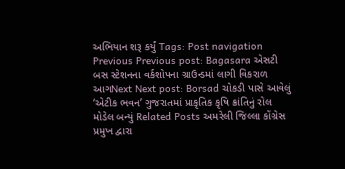અભિયાન શરૂ કર્યું Tags: Post navigation Previous Previous post: Bagasara એસટી બસ સ્ટેશનના વર્કશોપના ગ્રાઉન્ડમાં લાગી વિકરાળ આગNext Next post: Borsad ચોકડી પાસે આવેલું ‘એટીક ભવન’ ગુજરાતમાં પ્રાકૃતિક કૃષિ ક્રાંતિનું રોલ મોડેલ બન્યું Related Posts અમરેલી જિલ્લા કોંગ્રેસ પ્રમુખ દ્વારા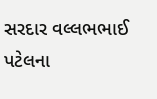સરદાર વલ્લભભાઈ પટેલના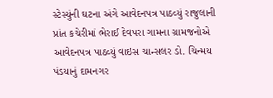સ્ટેસ્યુંની ઘટના અંગે આવેદનપત્ર પાઠવ્યું રાજુલાની પ્રાંત કચેરીમાં ભેરાઈ દેવપરા ગામના ગ્રામજનોએ આવેદનપત્ર પાઠવ્યું વાઇસ ચાન્સલર ડો. ચિન્મય પંડયાનું દામનગર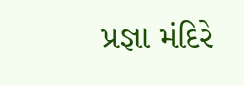પ્રજ્ઞા મંદિરે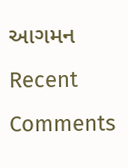આગમન
Recent Comments